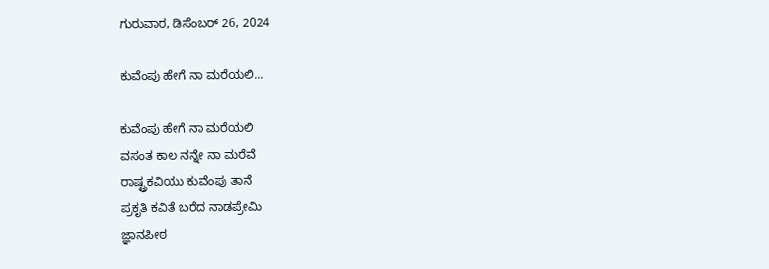ಗುರುವಾರ, ಡಿಸೆಂಬರ್ 26, 2024

ಕುವೆಂಪು ಹೇಗೆ ನಾ ಮರೆಯಲಿ...

ಕುವೆಂಪು ಹೇಗೆ ನಾ ಮರೆಯಲಿ
ವಸಂತ ಕಾಲ ನನ್ನೇ ನಾ ಮರೆವೆ
ರಾಷ್ಟ್ರಕವಿಯು ಕುವೆಂಪು ತಾನೆ
ಪ್ರಕೃತಿ ಕವಿತೆ ಬರೆದ ನಾಡಪ್ರೇಮಿ
ಜ್ಞಾನಪೀಠ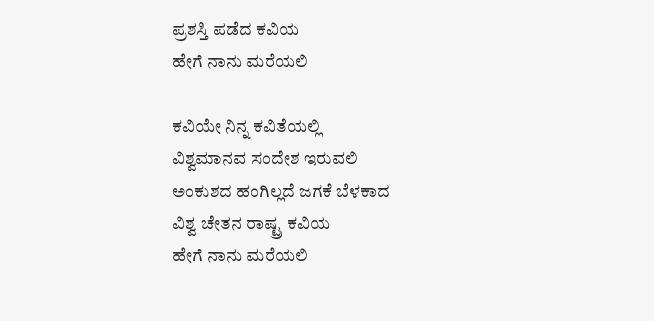ಪ್ರಶಸ್ತಿ ಪಡೆದ ಕವಿಯ
ಹೇಗೆ ನಾನು ಮರೆಯಲಿ

ಕವಿಯೇ ನಿನ್ನ ಕವಿತೆಯಲ್ಲಿ
ವಿಶ್ವಮಾನವ ಸಂದೇಶ ಇರುವಲಿ
ಅಂಕುಶದ ಹಂಗಿಲ್ಲದೆ ಜಗಕೆ ಬೆಳಕಾದ
ವಿಶ್ವ ಚೇತನ ರಾಷ್ಟ್ರ ಕವಿಯ
ಹೇಗೆ ನಾನು ಮರೆಯಲಿ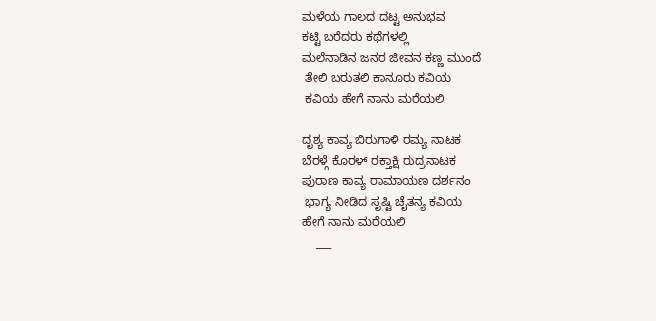ಮಳೆಯ ಗಾಲದ ದಟ್ಟ ಅನುಭವ
ಕಟ್ಟಿ ಬರೆದರು ಕಥೆಗಳಲ್ಲಿ
ಮಲೆನಾಡಿನ ಜನರ ಜೀವನ ಕಣ್ಣ ಮುಂದೆ
 ತೇಲಿ ಬರುತಲಿ ಕಾನೂರು ಕವಿಯ
 ಕವಿಯ ಹೇಗೆ ನಾನು ಮರೆಯಲಿ

ದೃಶ್ಯ ಕಾವ್ಯ ಬಿರುಗಾಳಿ ರಮ್ಯ ನಾಟಕ
ಬೆರಳ್ಗೆ ಕೊರಳ್ ರಕ್ತಾಕ್ಷಿ ರುದ್ರನಾಟಕ
ಪುರಾಣ ಕಾವ್ಯ ರಾಮಾಯಣ ದರ್ಶನಂ
 ಭಾಗ್ಯ ನೀಡಿದ ಸೃಷ್ಟಿ ಚೈತನ್ಯ ಕವಿಯ
ಹೇಗೆ ನಾನು ಮರೆಯಲಿ
    ___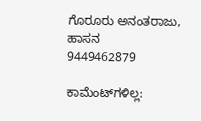ಗೊರೂರು ಅನಂತರಾಜು,
ಹಾಸನ
9449462879

ಕಾಮೆಂಟ್‌ಗಳಿಲ್ಲ: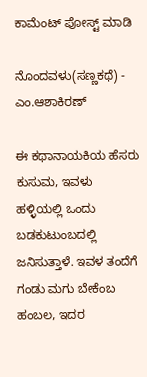ಕಾಮೆಂಟ್‌‌ ಪೋಸ್ಟ್‌ ಮಾಡಿ

ನೊಂದವಳು(ಸಣ್ಣಕಥೆ) - ಎಂ.ಆಶಾಕಿರಣ್

ಈ ಕಥಾನಾಯಕಿಯ ಹೆಸರು ಕುಸುಮ, ಇವಳು ಹಳ್ಳಿಯಲ್ಲಿ ಒಂದು ಬಡಕುಟುಂಬದಲ್ಲಿ ಜನಿಸುತ್ತಾಳೆ. ಇವಳ ತಂದೆಗೆ  ಗಂಡು ಮಗು ಬೇಕೆಂಬ ಹಂಬಲ, ಇದರ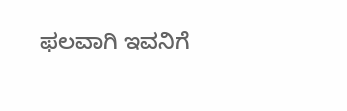ಫಲವಾಗಿ ಇವನಿಗೆ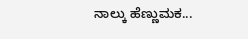ನಾಲ್ಕು ಹೆಣ್ಣುಮಕ...